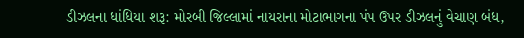ડીઝલના ધાંધિયા શરૂ: મોરબી જિલ્લામાં નાયરાના મોટાભાગના પંપ ઉપર ડીઝલનું વેચાણ બંધ,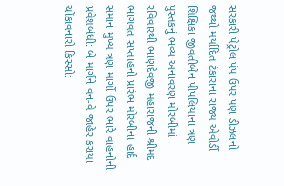સરકારી પેટ્રોલ પંપ ઉપર પણ ડીઝલનો જથ્થો મર્યાદિત ટંકારાના રાજ્ય એવોર્ડી શિક્ષિકા જીવતીબેન પીપલિયાના ત્રણ પુસ્તકનું ભવ્ય અનાવરણ મોરબીમાં રવિવારથી ભાણદેવજી મહારાજની શ્રીમદ ભાગવત સપ્તાહનો પ્રારંભ મોરબીના હાર્દ સમાન મુખ્ય ત્રણ માર્ગો ઉપર ભારે વાહનોની પ્રવેશબંધી: બે માર્ગને વન-વે જાહેર કરાયા ચોંકાવનારો કિસ્સો: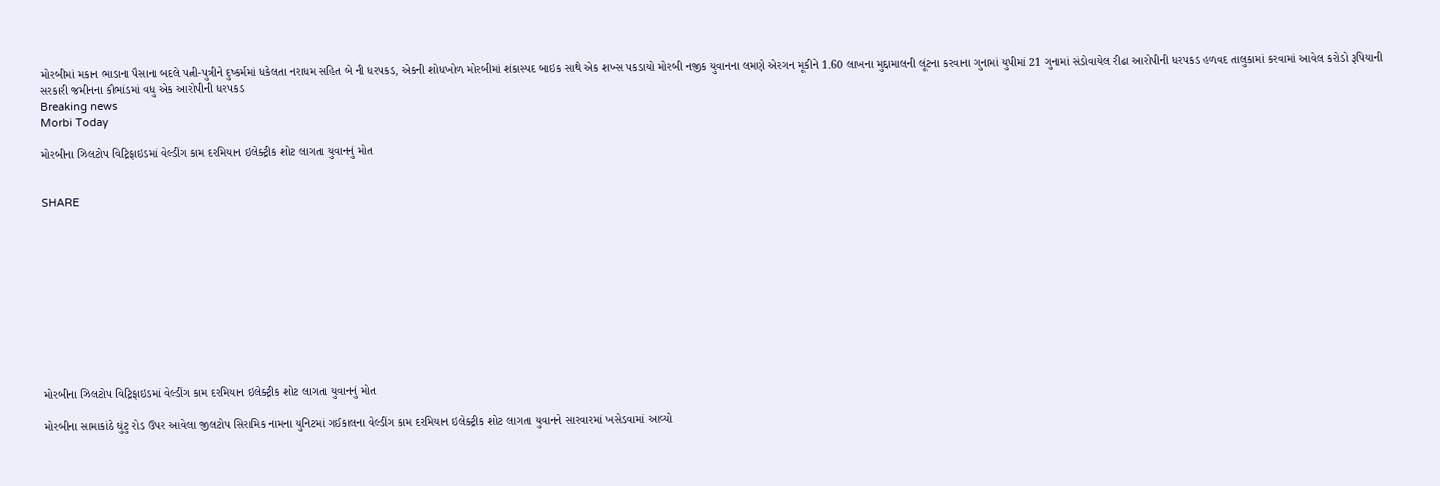મોરબીમાં મકાન ભાડાના પૈસાના બદલે પત્ની-પુત્રીને દુષ્કર્મમાં ધકેલતા નરાધમ સહિત બે ની ધરપકડ, એકની શોધખોળ મોરબીમાં શંકાસ્પદ બાઇક સાથે એક શખ્સ પકડાયો મોરબી નજીક યુવાનના લમણે એરગન મૂકીને 1.60 લાખના મુદ્દામાલની લૂંટના કરવાના ગુનામાં યુપીમાં 21 ગુનામાં સંડોવાયેલ રીઢા આરોપીની ધરપકડ હળવદ તાલુકામાં કરવામાં આવેલ કરોડો રૂપિયાની સરકારી જમીનના કૌભાંડમાં વધુ એક આરોપીની ધરપકડ
Breaking news
Morbi Today

મોરબીના ઝિલટોપ વિટ્રિફાઇડમાં વેલ્ડીંગ કામ દરમિયાન ઇલેક્ટ્રીક શોટ લાગતા યુવાનનું મોત


SHARE











મોરબીના ઝિલટોપ વિટ્રિફાઇડમાં વેલ્ડીંગ કામ દરમિયાન ઇલેક્ટ્રીક શોટ લાગતા યુવાનનું મોત

મોરબીના સામાકાંઠે ઘુંટુ રોડ ઉપર આવેલા જીલટોપ સિરામિક નામના યુનિટમાં ગઈકાલના વેલ્ડીંગ કામ દરમિયાન ઇલેક્ટ્રીક શોટ લાગતા યુવાનને સારવારમાં ખસેડવામાં આવ્યો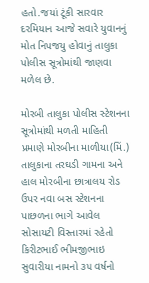હતો.જયાં ટૂંકી સારવાર દરમિયાન આજે સવારે યુવાનનું મોત નિપજયુ હોવાનું તાલુકા પોલીસ સૂત્રોમાંથી જાણવા મળેલ છે.

મોરબી તાલુકા પોલીસ સ્ટેશનના સૂત્રોમાંથી મળતી માહિતી પ્રમાણે મોરબીના માળીયા(મિં.) તાલુકાના તરઘડી ગામના અને હાલ મોરબીના છાત્રાલય રોડ ઉપર નવા બસ સ્ટેશનના પાછળના ભાગે આવેલ સોસાયટી વિસ્તારમાં રહેતો કિરીટભાઈ ભીમજીભાઇ સુવારીયા નામનો ૩૫ વર્ષનો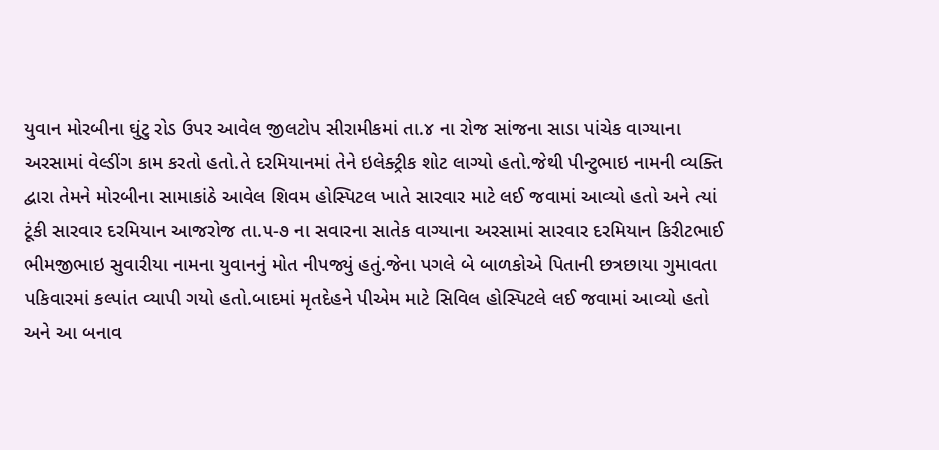યુવાન મોરબીના ઘુંટુ રોડ ઉપર આવેલ જીલટોપ સીરામીકમાં તા.૪ ના રોજ સાંજના સાડા પાંચેક વાગ્યાના અરસામાં વેલ્ડીંગ કામ કરતો હતો.તે દરમિયાનમાં તેને ઇલેક્ટ્રીક શોટ લાગ્યો હતો.જેથી પીન્ટુભાઇ નામની વ્યક્તિ દ્વારા તેમને મોરબીના સામાકાંઠે આવેલ શિવમ હોસ્પિટલ ખાતે સારવાર માટે લઈ જવામાં આવ્યો હતો અને ત્યાં ટૂંકી સારવાર દરમિયાન આજરોજ તા.૫-૭ ના સવારના સાતેક વાગ્યાના અરસામાં સારવાર દરમિયાન કિરીટભાઈ ભીમજીભાઇ સુવારીયા નામના યુવાનનું મોત નીપજ્યું હતું.જેના પગલે બે બાળકોએ પિતાની છત્રછાયા ગુમાવતા પકિવારમાં કલ્પાંત વ્યાપી ગયો હતો.બાદમાં મૃતદેહને પીએમ માટે સિવિલ હોસ્પિટલે લઈ જવામાં આવ્યો હતો અને આ બનાવ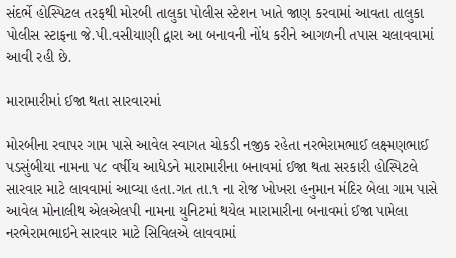સંદર્ભે હોસ્પિટલ તરફથી મોરબી તાલુકા પોલીસ સ્ટેશન ખાતે જાણ કરવામાં આવતા તાલુકા પોલીસ સ્ટાફના જે.પી.વસીયાણી દ્વારા આ બનાવની નોંધ કરીને આગળની તપાસ ચલાવવામાં આવી રહી છે.

મારામારીમાં ઈજા થતા સારવારમાં

મોરબીના રવાપર ગામ પાસે આવેલ સ્વાગત ચોકડી નજીક રહેતા નરભેરામભાઈ લક્ષ્મણભાઈ પડસુંબીયા નામના ૫૮ વર્ષીય આધેડને મારામારીના બનાવમાં ઈજા થતા સરકારી હોસ્પિટલે સારવાર માટે લાવવામાં આવ્યા હતા.ગત તા.૧ ના રોજ ખોખરા હનુમાન મંદિર બેલા ગામ પાસે આવેલ મોનાલીથ એલએલપી નામના યુનિટમાં થયેલ મારામારીના બનાવમાં ઈજા પામેલા નરભેરામભાઇને સારવાર માટે સિવિલએ લાવવામાં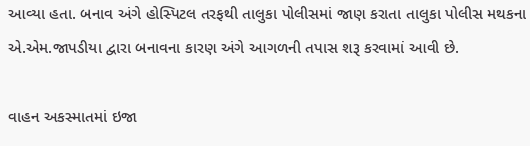આવ્યા હતા. બનાવ અંગે હોસ્પિટલ તરફથી તાલુકા પોલીસમાં જાણ કરાતા તાલુકા પોલીસ મથકના એ.એમ.જાપડીયા દ્વારા બનાવના કારણ અંગે આગળની તપાસ શરૂ કરવામાં આવી છે.

વાહન અકસ્માતમાં ઇજા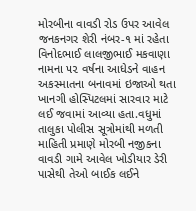મોરબીના વાવડી રોડ ઉપર આવેલ જનકનગર શેરી નંબર-૧ માં રહેતા વિનોદભાઈ લાલજીભાઈ મકવાણા નામના ૫૨ વર્ષના આધેડને વાહન અકસ્માતના બનાવમાં ઇજાઓ થતા ખાનગી હોસ્પિટલમાં સારવાર માટે લઈ જવામાં આવ્યા હતા.વધુમાં તાલુકા પોલીસ સૂત્રોમાંથી મળતી માહિતી પ્રમાણે મોરબી નજીકના વાવડી ગામે આવેલ ખોડીયાર ડેરી પાસેથી તેઓ બાઈક લઈને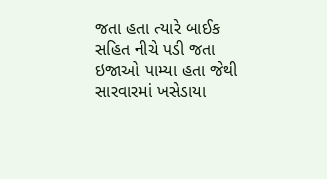જતા હતા ત્યારે બાઈક સહિત નીચે પડી જતા ઇજાઓ પામ્યા હતા જેથી સારવારમાં ખસેડાયા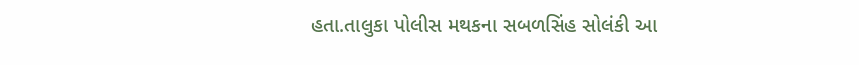હતા.તાલુકા પોલીસ મથકના સબળસિંહ સોલંકી આ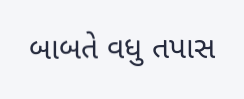બાબતે વધુ તપાસ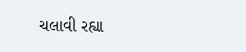ચલાવી રહ્યા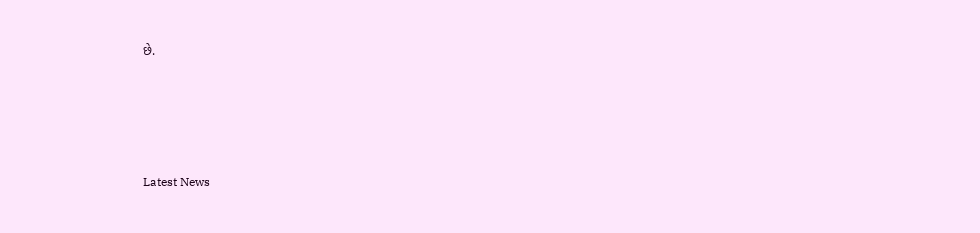છે.






Latest News